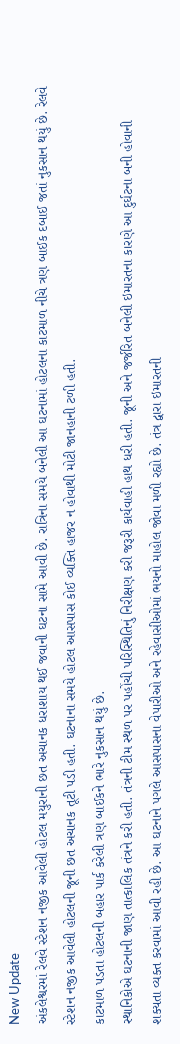New Update
અંકલેશ્વરમાં રેલવે સ્ટેશન નજીક આવેલી હોટલ મયુરાની છત અચાનક ધરાશાય થઈ જવાની ઘટના સામે આવી છે. રાત્રિના સમયે બનેલી આ ઘટનામાં હોટલના કાટમાળ નીચે ત્રણ બાઈક દબાઈ જતાં નુકસાન થયું છે. રેલવે સ્ટેશન નજીક આવેલી હોટલની જૂની છત અચાનક તૂટી પડી હતી. ઘટનાના સમયે હોટલ આસપાસ કોઈ વ્યક્તિ હાજર ન હોવાથી મોટી જાનહાની ટળી હતી.
કાટમાળ પડતા હોટલની બહાર પાર્ક કરેલી ત્રણ બાઈકને ભારે નુકસાન થયું છે.
સ્થાનિકોએ ઘટનાની જાણ તાત્કાલિક તંત્રને કરી હતી. તંત્રની ટીમ સ્થળ પર પહોંચી પરિસ્થિતિનું નિરીક્ષણ કરી જરૂરી કાર્યવાહી હાથ ધરી હતી. જૂની અને જર્જરિત બનેલી ઇમારતના કારણે આ દુર્ઘટના બની હોવાની શક્યતા વ્યક્ત કરવામાં આવી રહી છે. આ ઘટનાને પગલે આસપાસના વેપારીઓ અને રહેવાસીઓમાં ભયનો માહોલ જોવા મળી રહ્યો છે. તંત્ર દ્વારા ઇમારતની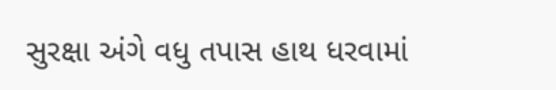સુરક્ષા અંગે વધુ તપાસ હાથ ધરવામાં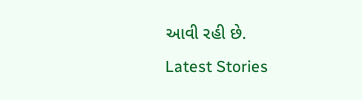આવી રહી છે.
Latest Stories